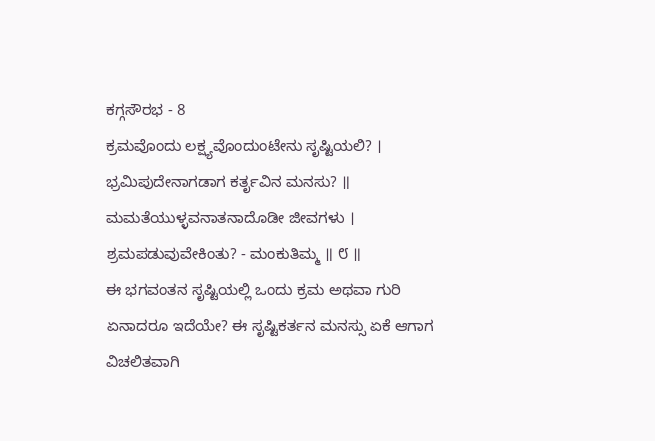ಕಗ್ಗಸೌರಭ - 8
ಕ್ರಮವೊಂದು ಲಕ್ಷ್ಯವೊಂದುಂಟೇನು ಸೃಷ್ಟಿಯಲಿ? ।
ಭ್ರಮಿಪುದೇನಾಗಡಾಗ ಕರ್ತೃವಿನ ಮನಸು? ॥
ಮಮತೆಯುಳ್ಳವನಾತನಾದೊಡೀ ಜೀವಗಳು ।
ಶ್ರಮಪಡುವುವೇಕಿಂತು? - ಮಂಕುತಿಮ್ಮ ॥ ೮ ॥
ಈ ಭಗವಂತನ ಸೃಷ್ಟಿಯಲ್ಲಿ ಒಂದು ಕ್ರಮ ಅಥವಾ ಗುರಿ ಏನಾದರೂ ಇದೆಯೇ? ಈ ಸೃಷ್ಟಿಕರ್ತನ ಮನಸ್ಸು ಏಕೆ ಆಗಾಗ ವಿಚಲಿತವಾಗಿ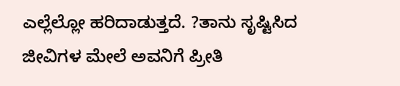ಎಲ್ಲೆಲ್ಲೋ ಹರಿದಾಡುತ್ತದೆ. ?ತಾನು ಸೃಷ್ಟಿಸಿದ ಜೀವಿಗಳ ಮೇಲೆ ಅವನಿಗೆ ಪ್ರೀತಿ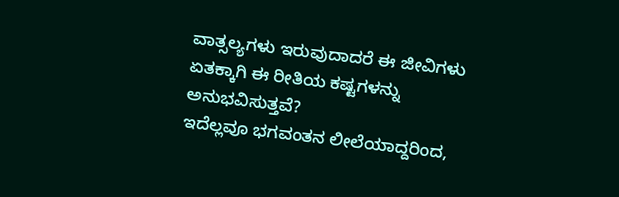ವಾತ್ಸಲ್ಯಗಳು ಇರುವುದಾದರೆ ಈ ಜೀವಿಗಳು ಏತಕ್ಕಾಗಿ ಈ ರೀತಿಯ ಕಷ್ಟಗಳನ್ನು ಅನುಭವಿಸುತ್ತವೆ?
ಇದೆಲ್ಲವೂ ಭಗವಂತನ ಲೀಲೆಯಾದ್ದರಿಂದ,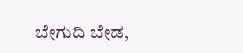ಬೇಗುದಿ ಬೇಡ,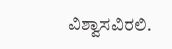ವಿಶ್ವಾಸವಿರಲಿ.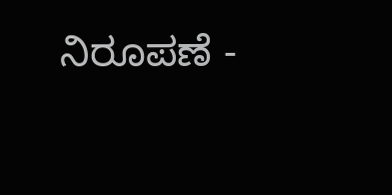ನಿರೂಪಣೆ -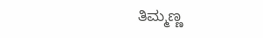ತಿಮ್ಮಣ್ಣ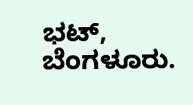ಭಟ್, ಬೆಂಗಳೂರು.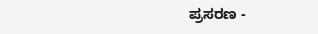ಪ್ರಸರಣ -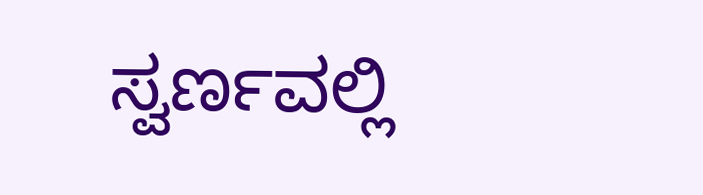ಸ್ವರ್ಣವಲ್ಲಿ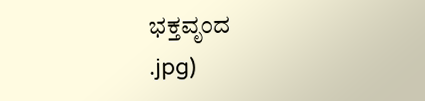ಭಕ್ತವೃಂದ
.jpg)